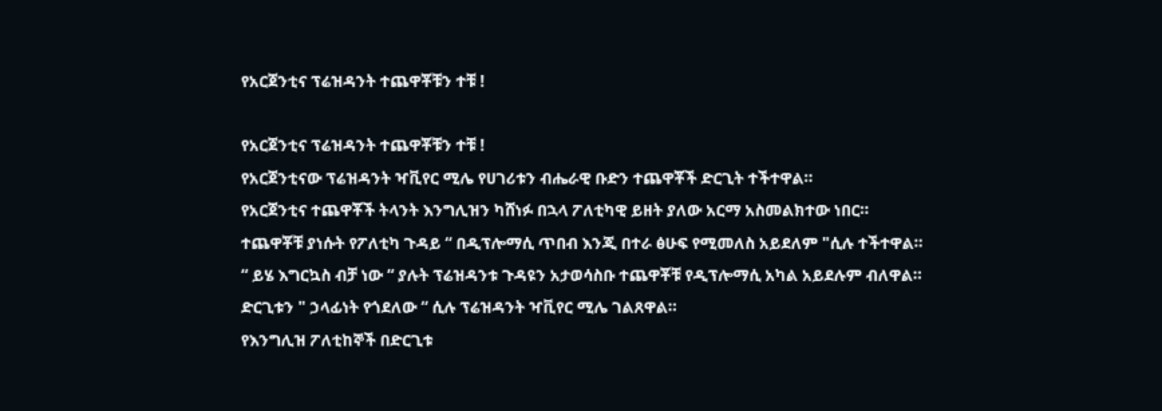የአርጀንቲና ፕሬዝዳንት ተጨዋቾቹን ተቹ !

የአርጀንቲና ፕሬዝዳንት ተጨዋቾቹን ተቹ !
የአርጀንቲናው ፕሬዝዳንት ዣቪየር ሚሌ የሀገሪቱን ብሔራዊ ቡድን ተጨዋቾች ድርጊት ተችተዋል።
የአርጀንቲና ተጨዋቾች ትላንት እንግሊዝን ካሸነፉ በኋላ ፖለቲካዊ ይዘት ያለው አርማ አስመልክተው ነበር።
ተጨዋቾቹ ያነሱት የፖለቲካ ጉዳይ “ በዲፕሎማሲ ጥበብ እንጂ በተራ ፅሁፍ የሚመለስ አይደለም "ሲሉ ተችተዋል።
“ ይሄ እግርኳስ ብቻ ነው “ ያሉት ፕሬዝዳንቱ ጉዳዩን አታወሳስቡ ተጨዋቾቹ የዲፕሎማሲ አካል አይደሉም ብለዋል።
ድርጊቱን " ኃላፊነት የጎደለው “ ሲሉ ፕሬዝዳንት ዣቪየር ሚሌ ገልጸዋል።
የእንግሊዝ ፖለቲከኞች በድርጊቱ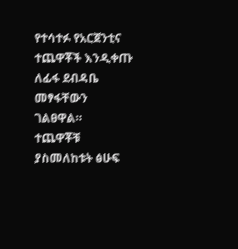የተሳተፉ የአርጀንቲና ተጨዋቾች እንዲቀጡ ለፊፋ ደብዳቤ መፃፋቸውን ገልፀዋል።
ተጨዋቾቹ ያስመለከቱት ፅሁፍ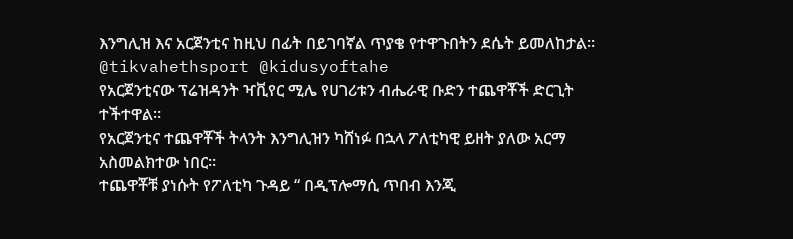እንግሊዝ እና አርጀንቲና ከዚህ በፊት በይገባኛል ጥያቄ የተዋጉበትን ደሴት ይመለከታል።
@tikvahethsport @kidusyoftahe
የአርጀንቲናው ፕሬዝዳንት ዣቪየር ሚሌ የሀገሪቱን ብሔራዊ ቡድን ተጨዋቾች ድርጊት ተችተዋል።
የአርጀንቲና ተጨዋቾች ትላንት እንግሊዝን ካሸነፉ በኋላ ፖለቲካዊ ይዘት ያለው አርማ አስመልክተው ነበር።
ተጨዋቾቹ ያነሱት የፖለቲካ ጉዳይ “ በዲፕሎማሲ ጥበብ እንጂ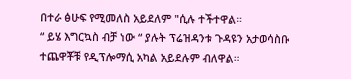በተራ ፅሁፍ የሚመለስ አይደለም "ሲሉ ተችተዋል።
“ ይሄ እግርኳስ ብቻ ነው “ ያሉት ፕሬዝዳንቱ ጉዳዩን አታወሳስቡ ተጨዋቾቹ የዲፕሎማሲ አካል አይደሉም ብለዋል።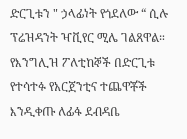ድርጊቱን " ኃላፊነት የጎደለው “ ሲሉ ፕሬዝዳንት ዣቪየር ሚሌ ገልጸዋል።
የእንግሊዝ ፖለቲከኞች በድርጊቱ የተሳተፉ የአርጀንቲና ተጨዋቾች እንዲቀጡ ለፊፋ ደብዳቤ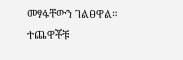መፃፋቸውን ገልፀዋል።
ተጨዋቾቹ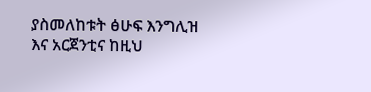ያስመለከቱት ፅሁፍ እንግሊዝ እና አርጀንቲና ከዚህ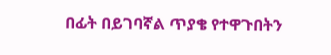በፊት በይገባኛል ጥያቄ የተዋጉበትን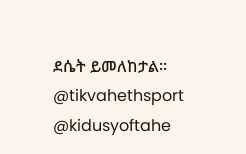ደሴት ይመለከታል።
@tikvahethsport @kidusyoftahe